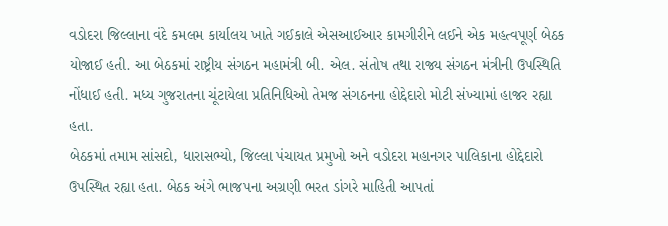વડોદરા જિલ્લાના વંદે કમલમ કાર્યાલય ખાતે ગઈકાલે એસઆઈઆર કામગીરીને લઈને એક મહત્વપૂર્ણ બેઠક યોજાઈ હતી. આ બેઠકમાં રાષ્ટ્રીય સંગઠન મહામંત્રી બી. એલ. સંતોષ તથા રાજ્ય સંગઠન મંત્રીની ઉપસ્થિતિ નોંધાઈ હતી. મધ્ય ગુજરાતના ચૂંટાયેલા પ્રતિનિધિઓ તેમજ સંગઠનના હોદ્દેદારો મોટી સંખ્યામાં હાજર રહ્યા હતા.
બેઠકમાં તમામ સાંસદો, ધારાસભ્યો, જિલ્લા પંચાયત પ્રમુખો અને વડોદરા મહાનગર પાલિકાના હોદ્દેદારો ઉપસ્થિત રહ્યા હતા. બેઠક અંગે ભાજપના અગ્રણી ભરત ડાંગરે માહિતી આપતાં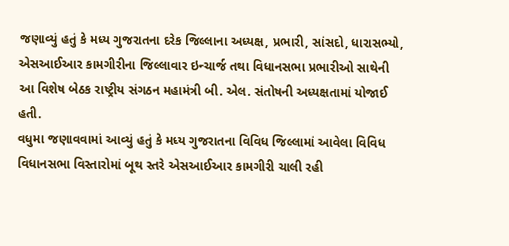જણાવ્યું હતું કે મધ્ય ગુજરાતના દરેક જિલ્લાના અધ્યક્ષ, પ્રભારી, સાંસદો, ધારાસભ્યો, એસઆઈઆર કામગીરીના જિલ્લાવાર ઇન્ચાર્જ તથા વિધાનસભા પ્રભારીઓ સાથેની આ વિશેષ બેઠક રાષ્ટ્રીય સંગઠન મહામંત્રી બી. એલ. સંતોષની અધ્યક્ષતામાં યોજાઈ હતી.
વધુમા જણાવવામાં આવ્યું હતું કે મધ્ય ગુજરાતના વિવિધ જિલ્લામાં આવેલા વિવિધ વિધાનસભા વિસ્તારોમાં બૂથ સ્તરે એસઆઈઆર કામગીરી ચાલી રહી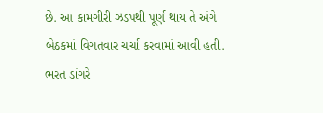છે. આ કામગીરી ઝડપથી પૂર્ણ થાય તે અંગે બેઠકમાં વિગતવાર ચર્ચા કરવામાં આવી હતી.
ભરત ડાંગરે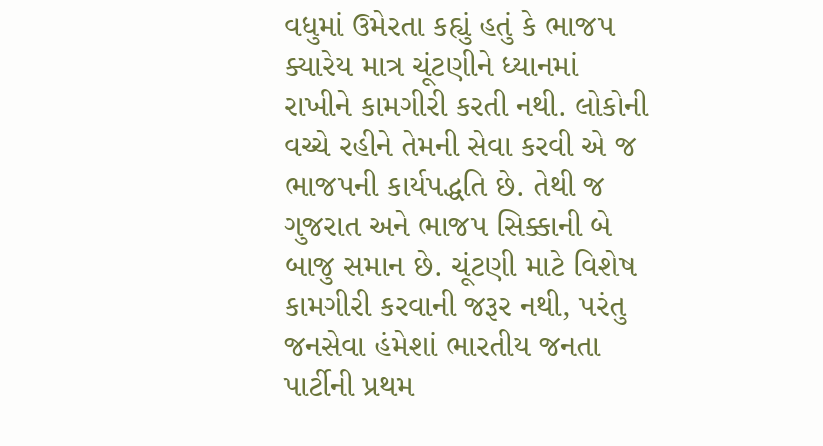વધુમાં ઉમેરતા કહ્યું હતું કે ભાજપ ક્યારેય માત્ર ચૂંટણીને ધ્યાનમાં રાખીને કામગીરી કરતી નથી. લોકોની વચ્ચે રહીને તેમની સેવા કરવી એ જ ભાજપની કાર્યપદ્ધતિ છે. તેથી જ ગુજરાત અને ભાજપ સિક્કાની બે બાજુ સમાન છે. ચૂંટણી માટે વિશેષ કામગીરી કરવાની જરૂર નથી, પરંતુ જનસેવા હંમેશાં ભારતીય જનતા પાર્ટીની પ્રથમ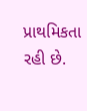પ્રાથમિકતા રહી છે.